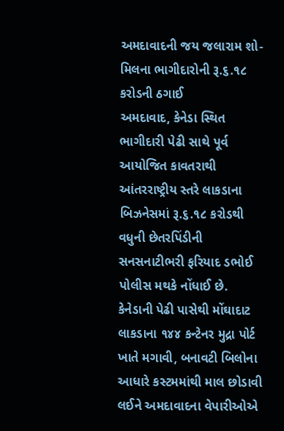અમદાવાદની જય જલારામ શો-મિલના ભાગીદારોની રૂ.૬.૧૮ કરોડની ઠગાઈ
અમદાવાદ, કેનેડા સ્થિત ભાગીદારી પેઢી સાથે પૂર્વ આયોજિત કાવતરાથી આંતરરાષ્ટ્રીય સ્તરે લાકડાના બિઝનેસમાં રૂ.૬.૧૮ કરોડથી વધુની છેતરપિંડીની સનસનાટીભરી ફરિયાદ ડભોઈ પોલીસ મથકે નોંધાઈ છે.
કેનેડાની પેઢી પાસેથી મોંઘાદાટ લાકડાના ૧૪૪ કન્ટેનર મુદ્રા પોર્ટ ખાતે મગાવી, બનાવટી બિલોના આધારે કસ્ટમમાંથી માલ છોડાવી લઈને અમદાવાદના વેપારીઓએ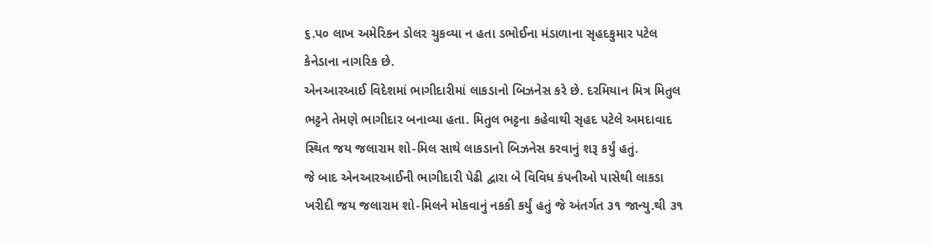૬.પ૦ લાખ અમેરિકન ડોલર ચુકવ્યા ન હતા ડભોઈના મંડાળાના સૃહદકુમાર પટેલ કેનેડાના નાગરિક છે.
એનઆરઆઈ વિદેશમાં ભાગીદારીમાં લાકડાનો બિઝનેસ કરે છે. દરમિયાન મિત્ર મિતુલ ભટ્ટને તેમણે ભાગીદાર બનાવ્યા હતા. મિતુલ ભટ્ટના કહેવાથી સૃહદ પટેલે અમદાવાદ સ્થિત જય જલારામ શો-મિલ સાથે લાકડાનો બિઝનેસ કરવાનું શરૂ કર્યું હતું.
જે બાદ એનઆરઆઈની ભાગીદારી પેઢી દ્વારા બે વિવિધ કંપનીઓ પાસેથી લાકડા ખરીદી જય જલારામ શો-મિલને મોકવાનું નકકી કર્યું હતું જે અંતર્ગત ૩૧ જાન્યુ.થી ૩૧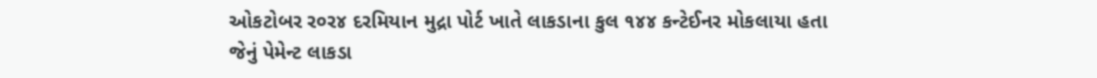ઓકટોબર ર૦ર૪ દરમિયાન મુદ્રા પોર્ટ ખાતે લાકડાના કુલ ૧૪૪ કન્ટેઈનર મોકલાયા હતા
જેનું પેમેન્ટ લાકડા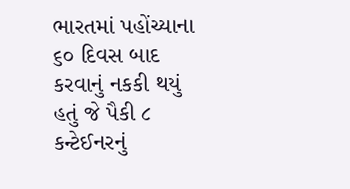ભારતમાં પહોંચ્યાના ૬૦ દિવસ બાદ કરવાનું નકકી થયું હતું જે પૈકી ૮ કન્ટેઈનરનું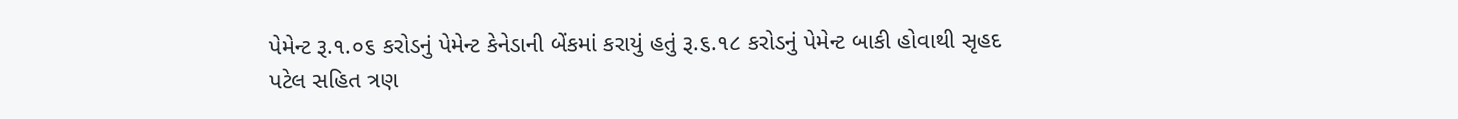પેમેન્ટ રૂ.૧.૦૬ કરોડનું પેમેન્ટ કેનેડાની બેંકમાં કરાયું હતું રૂ.૬.૧૮ કરોડનું પેમેન્ટ બાકી હોવાથી સૃહદ પટેલ સહિત ત્રણ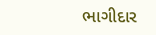ભાગીદાર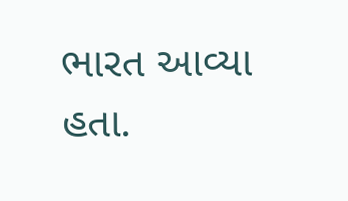ભારત આવ્યા હતા.